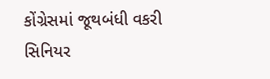કોંગ્રેસમાં જૂથબંધી વકરી સિનિયર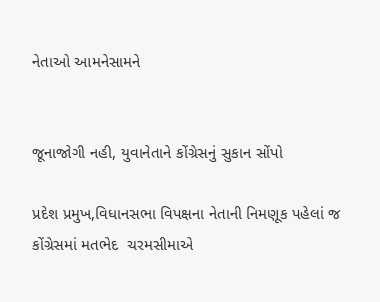નેતાઓ આમનેસામને


જૂનાજોગી નહી, યુવાનેતાને કોંગ્રેસનું સુકાન સોંપો

પ્રદેશ પ્રમુખ,વિધાનસભા વિપક્ષના નેતાની નિમણૂક પહેલાં જ કોંગ્રેસમાં મતભેદ  ચરમસીમાએ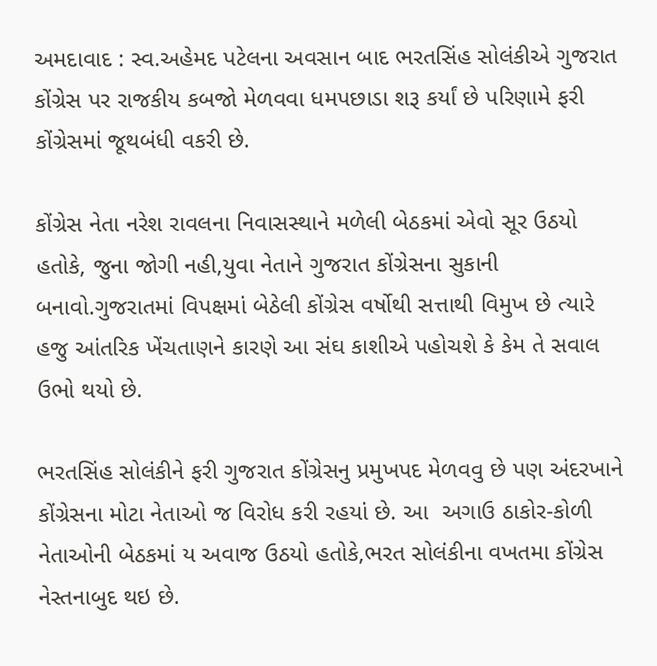અમદાવાદ : સ્વ.અહેમદ પટેલના અવસાન બાદ ભરતસિંહ સોલંકીએ ગુજરાત કોંગ્રેસ પર રાજકીય કબજો મેળવવા ધમપછાડા શરૂ કર્યાં છે પરિણામે ફરી કોંગ્રેસમાં જૂથબંધી વકરી છે.

કોંગ્રેસ નેતા નરેશ રાવલના નિવાસસ્થાને મળેલી બેઠકમાં એવો સૂર ઉઠયો હતોકે, જુના જોગી નહી,યુવા નેતાને ગુજરાત કોંગ્રેસના સુકાની બનાવો.ગુજરાતમાં વિપક્ષમાં બેઠેલી કોંગ્રેસ વર્ષોથી સત્તાથી વિમુખ છે ત્યારે હજુ આંતરિક ખેંચતાણને કારણે આ સંઘ કાશીએ પહોચશે કે કેમ તે સવાલ ઉભો થયો છે.

ભરતસિંહ સોલંકીને ફરી ગુજરાત કોંગ્રેસનુ પ્રમુખપદ મેળવવુ છે પણ અંદરખાને કોંગ્રેસના મોટા નેતાઓ જ વિરોધ કરી રહયાં છે. આ  અગાઉ ઠાકોર-કોળી નેતાઓની બેઠકમાં ય અવાજ ઉઠયો હતોકે,ભરત સોલંકીના વખતમા કોંગ્રેસ નેસ્તનાબુદ થઇ છે.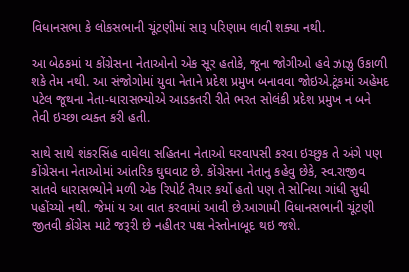વિધાનસભા કે લોકસભાની ચૂંટણીમાં સારૂ પરિણામ લાવી શક્યા નથી.

આ બેઠકમાં ય કોંગ્રેસના નેતાઓનો એક સૂર હતોકે, જૂના જોગીઓ હવે ઝાઝુ ઉકાળી શકે તેમ નથી. આ સંજોગોમાં યુવા નેતાને પ્રદેશ પ્રમુખ બનાવવા જોઇએ.ટૂંકમાં અહેમદ પટેલ જૂથના નેતા-ધારાસભ્યોએ આડકતરી રીતે ભરત સોલંકી પ્રદેશ પ્રમુખ ન બને તેવી ઇચ્છા વ્યક્ત કરી હતી.

સાથે સાથે શંકરસિંહ વાઘેલા સહિતના નેતાઓ ઘરવાપસી કરવા ઇચ્છુક તે અંગે પણ કોંગ્રેસના નેતાઓમાં આંતરિક ઘુઘવાટ છે. કોંગ્રેસના નેતાનુ કહેવુ છેકે, સ્વ.રાજીવ સાતવે ધારાસભ્યોને મળી એક રિપોર્ટ તૈયાર કર્યો હતો પણ તે સોનિયા ગાંધી સુધી પહોંચ્યો નથી. જેમાં ય આ વાત કરવામાં આવી છે.આગામી વિધાનસભાની ચૂંટણી જીતવી કોંગ્રેસ માટે જરૂરી છે નહીતર પક્ષ નેસ્તોનાબૂદ થઇ જશે.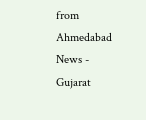from Ahmedabad News - Gujarat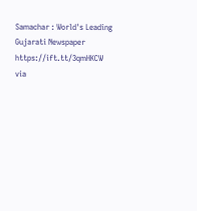Samachar : World's Leading Gujarati Newspaper https://ift.tt/3qmHKCW
via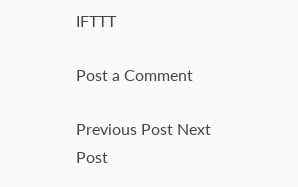IFTTT

Post a Comment

Previous Post Next Post